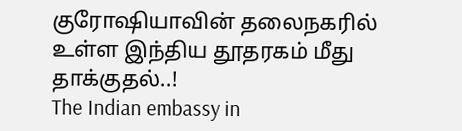குரோஷியாவின் தலைநகரில் உள்ள இந்திய தூதரகம் மீது தாக்குதல்..!
The Indian embassy in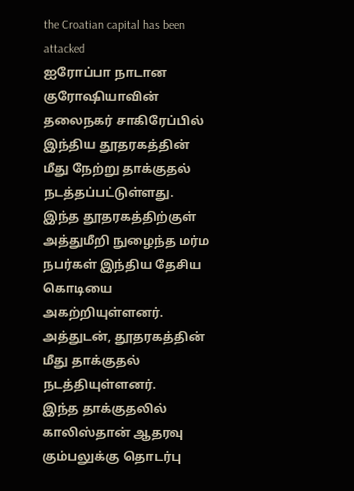the Croatian capital has been attacked
ஐரோப்பா நாடான குரோஷியாவின் தலைநகர் சாகிரேப்பில் இந்திய தூதரகத்தின் மீது நேற்று தாக்குதல் நடத்தப்பட்டுள்ளது. இந்த தூதரகத்திற்குள் அத்துமீறி நுழைந்த மர்ம நபர்கள் இந்திய தேசிய கொடியை அகற்றியுள்ளனர். அத்துடன், தூதரகத்தின் மீது தாக்குதல் நடத்தியுள்ளனர்.
இந்த தாக்குதலில் காலிஸ்தான் ஆதரவு கும்பலுக்கு தொடர்பு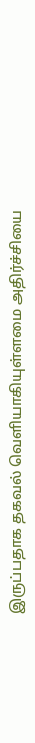இருப்பதாக தகவல் வெளியாகியுள்ளமை அதிர்ச்சியை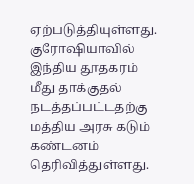ஏற்படுத்தியுள்ளது.
குரோஷியாவில் இந்திய தூதகரம் மீது தாக்குதல் நடத்தப்பட்டதற்கு மத்திய அரசு கடும் கண்டனம் தெரிவித்துள்ளது.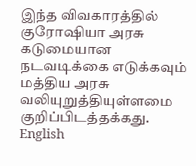இந்த விவகாரத்தில் குரோஷியா அரசு கடுமையான நடவடிக்கை எடுக்கவும் மத்திய அரசு வலியுறுத்தியுள்ளமை குறிப்பிடத்தக்கது.
English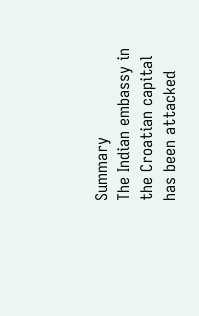Summary
The Indian embassy in the Croatian capital has been attacked